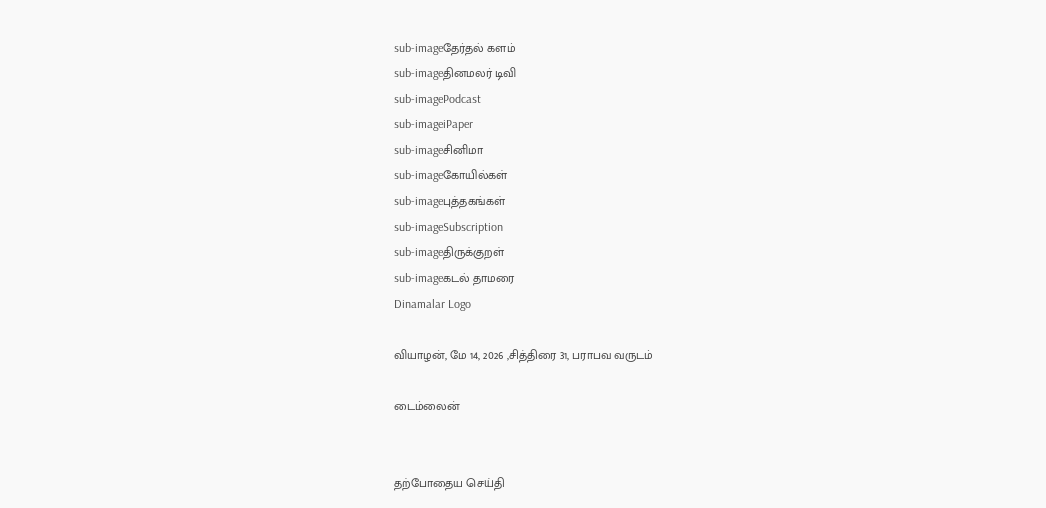sub-imageதேர்தல் களம்
sub-imageதினமலர் டிவி
sub-imagePodcast
sub-imageiPaper
sub-imageசினிமா
sub-imageகோயில்கள்
sub-imageபுத்தகங்கள்
sub-imageSubscription
sub-imageதிருக்குறள்
sub-imageகடல் தாமரை
Dinamalar Logo

வியாழன், மே 14, 2026 ,சித்திரை 31, பராபவ வருடம்

டைம்லைன்


தற்போதைய செய்தி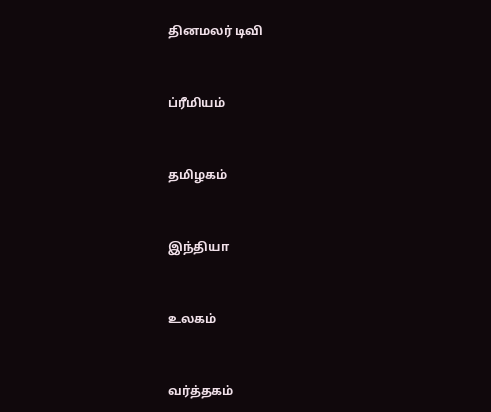தினமலர் டிவி


ப்ரீமியம்


தமிழகம்


இந்தியா


உலகம்


வர்த்தகம்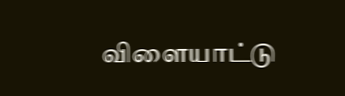விளையாட்டு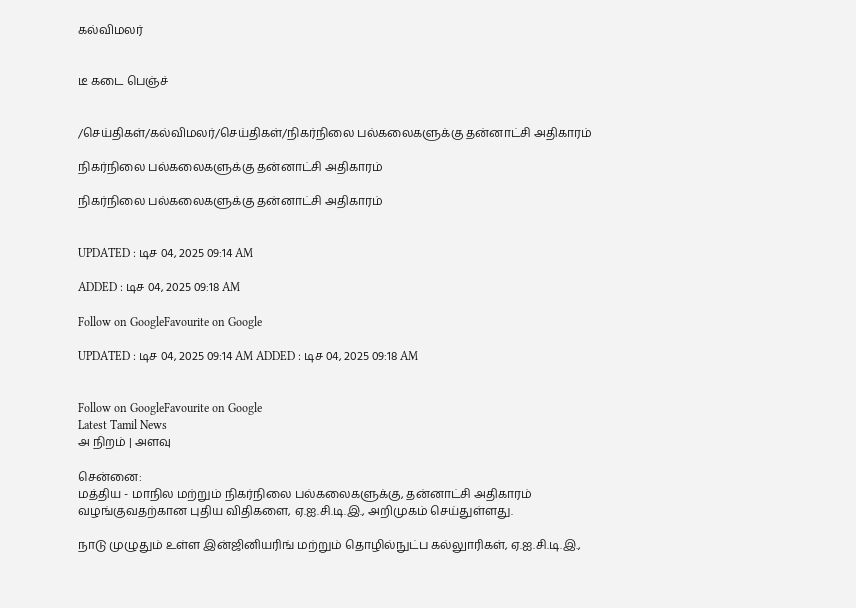கல்விமலர்


டீ கடை பெஞ்ச்


/செய்திகள்/கல்விமலர்/செய்திகள்/நிகர்நிலை பல்கலைகளுக்கு தன்னாட்சி அதிகாரம்

நிகர்நிலை பல்கலைகளுக்கு தன்னாட்சி அதிகாரம்

நிகர்நிலை பல்கலைகளுக்கு தன்னாட்சி அதிகாரம்


UPDATED : டிச 04, 2025 09:14 AM

ADDED : டிச 04, 2025 09:18 AM

Follow on GoogleFavourite on Google

UPDATED : டிச 04, 2025 09:14 AM ADDED : டிச 04, 2025 09:18 AM


Follow on GoogleFavourite on Google
Latest Tamil News
அ நிறம் | அளவு

சென்னை:
மத்திய - மாநில மற்றும் நிகர்நிலை பல்கலைகளுக்கு, தன்னாட்சி அதிகாரம் வழங்குவதற்கான புதிய விதிகளை, ஏ.ஐ.சி.டி.இ., அறிமுகம் செய்துள்ளது.

நாடு முழுதும் உள்ள இன்ஜினியரிங் மற்றும் தொழில்நுட்ப கல்லுாரிகள், ஏ.ஐ.சி.டி.இ.,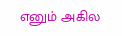எனும் அகில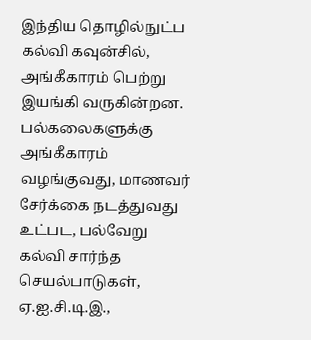இந்திய தொழில்நுட்ப கல்வி கவுன்சில், அங்கீகாரம் பெற்று இயங்கி வருகின்றன. பல்கலைகளுக்கு அங்கீகாரம் வழங்குவது, மாணவர் சேர்க்கை நடத்துவது உட்பட, பல்வேறு கல்வி சார்ந்த செயல்பாடுகள், ஏ.ஐ.சி.டி.இ.,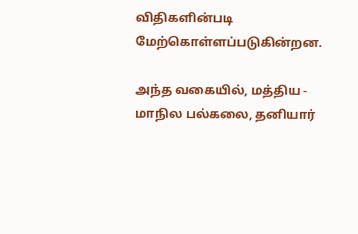விதிகளின்படி மேற்கொள்ளப்படுகின்றன.

அந்த வகையில், மத்திய - மாநில பல்கலை, தனியார்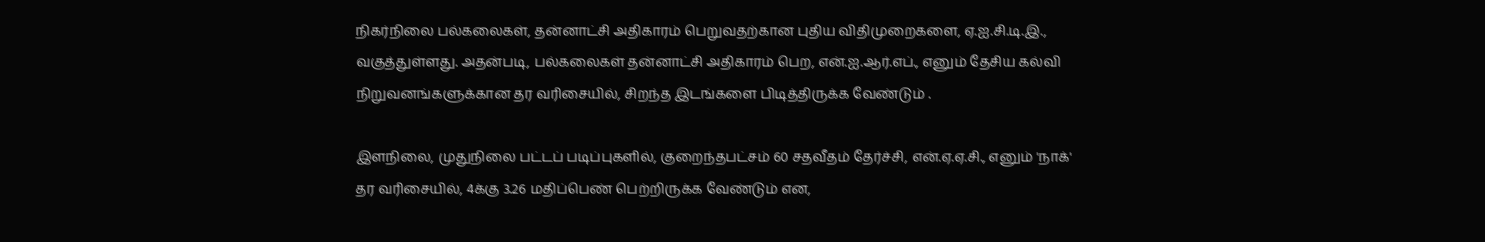நிகர்நிலை பல்கலைகள், தன்னாட்சி அதிகாரம் பெறுவதற்கான புதிய விதிமுறைகளை, ஏ.ஐ.சி.டி.இ., வகுத்துள்ளது. அதன்படி, பல்கலைகள் தன்னாட்சி அதிகாரம் பெற, என்.ஐ.ஆர்.எப்., எனும் தேசிய கல்வி நிறுவனங்களுக்கான தர வரிசையில், சிறந்த இடங்களை பிடித்திருக்க வேண்டும் .

இளநிலை, முதுநிலை பட்டப் படிப்புகளில், குறைந்தபட்சம் 60 சதவீதம் தேர்ச்சி, என்.ஏ.ஏ.சி., எனும் 'நாக்' தர வரிசையில், 4க்கு 3.26 மதிப்பெண் பெற்றிருக்க வேண்டும் என,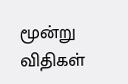மூன்று விதிகள்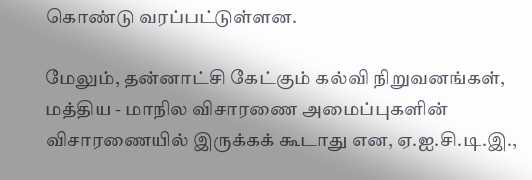கொண்டு வரப்பட்டுள்ளன.

மேலும், தன்னாட்சி கேட்கும் கல்வி நிறுவனங்கள், மத்திய - மாநில விசாரணை அமைப்புகளின் விசாரணையில் இருக்கக் கூடாது என, ஏ.ஐ.சி.டி.இ.,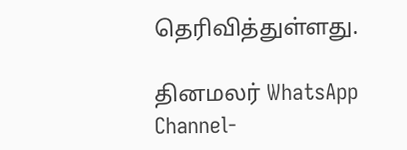தெரிவித்துள்ளது.

தினமலர் WhatsApp Channel-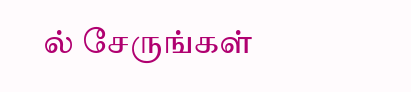ல் சேருங்கள்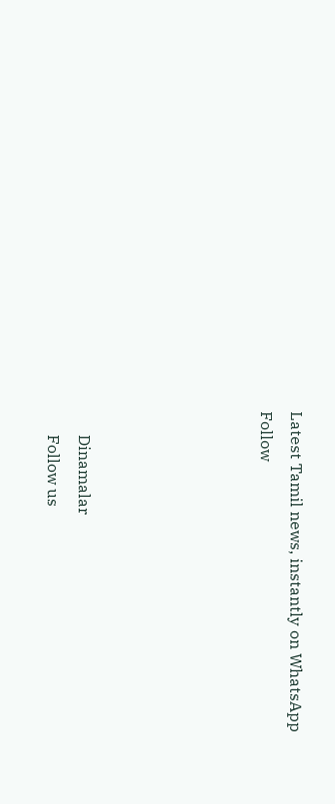Latest Tamil news, instantly on WhatsApp
Follow





      Dinamalar
      Follow us